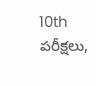10th పరీక్షలు,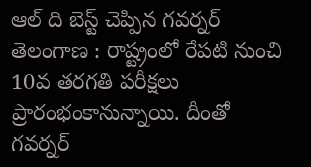ఆల్ ది బెస్ట్ చెప్పిన గవర్నర్
తెలంగాణ : రాష్ట్రంలో రేపటి నుంచి 10వ తరగతి పరీక్షలు ప్రారంభంకానున్నాయి. దీంతో గవర్నర్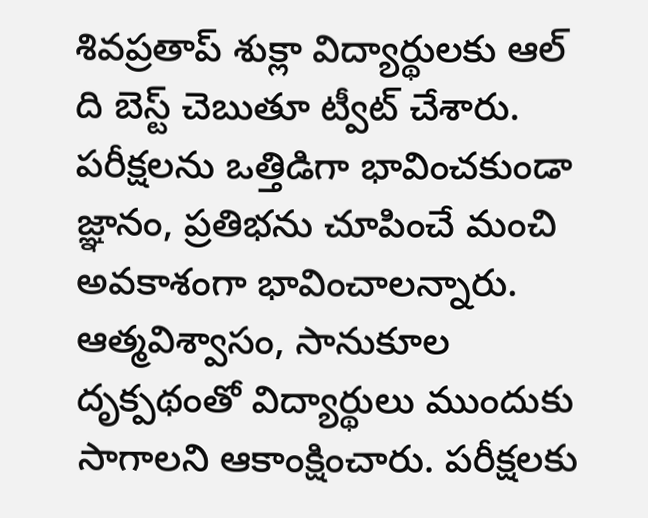శివప్రతాప్ శుక్లా విద్యార్థులకు ఆల్ ది బెస్ట్ చెబుతూ ట్వీట్ చేశారు. పరీక్షలను ఒత్తిడిగా భావించకుండా జ్ఞానం, ప్రతిభను చూపించే మంచి అవకాశంగా భావించాలన్నారు. ఆత్మవిశ్వాసం, సానుకూల దృక్పథంతో విద్యార్థులు ముందుకు సాగాలని ఆకాంక్షించారు. పరీక్షలకు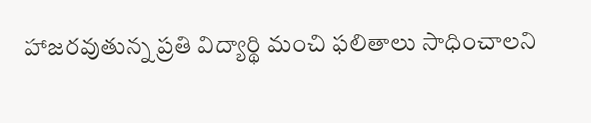హాజరవుతున్న ప్రతి విద్యార్థి మంచి ఫలితాలు సాధించాలని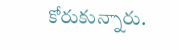కోరుకున్నారు.